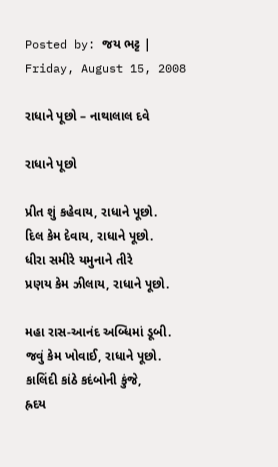Posted by: જય ભટ્ટ | Friday, August 15, 2008

રાધાને પૂછો – નાથાલાલ દવે

રાધાને પૂછો

પ્રીત શું કહેવાય, રાધાને પૂછો.
દિલ કેમ દેવાય, રાધાને પૂછો.
ધીરા સમીરે યમુનાને તીરે
પ્રણય કેમ ઝીલાય, રાધાને પૂછો.

મહા રાસ-આનંદ અબ્ધિમાં ડૂબી.
જવું કેમ ખોવાઈ, રાધાને પૂછો.
કાલિંદી કાંઠે કદંબોની કુંજે,
હ્રદય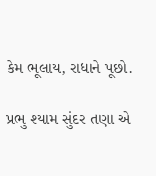કેમ ભૂલાય, રાધાને પૂછો.

પ્રભુ શ્યામ સુંદર તણા એ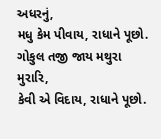અધરનું,
મધુ કેમ પીવાય, રાધાને પૂછો.
ગોકુલ તજી જાય મથુરા મુરારિ,
કેવી એ વિદાય, રાધાને પૂછો.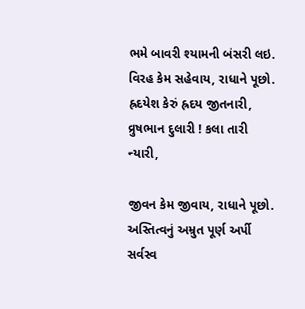ભમે બાવરી શ્યામની બંસરી લઇ.
વિરહ કેમ સહેવાય, રાધાને પૂછો.
હ્રદયેશ કેરું હ્રદય જીતનારી,
વ્રુષભાન દુલારી ! કલા તારી ન્યારી,

જીવન કેમ જીવાય, રાધાને પૂછો.
અસ્તિત્વનું અમ્રુત પૂર્ણ અર્પી
સર્વસ્વ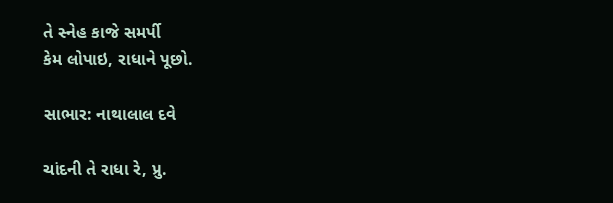તે સ્નેહ કાજે સમર્પી
કેમ લોપાઇ, રાધાને પૂછો.

સાભાર: નાથાલાલ દવે

ચાંદની તે રાધા રે, પ્રુ.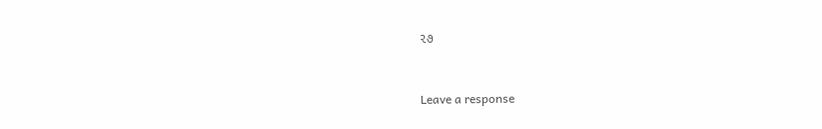૨૭


Leave a response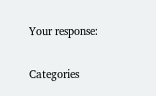Your response:

Categories